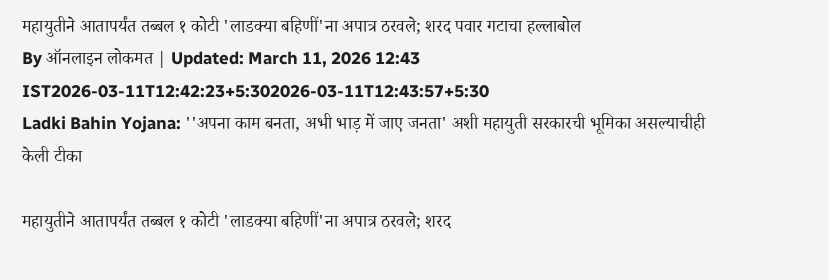महायुतीने आतापर्यंत तब्बल १ कोटी 'लाडक्या बहिणीं'ना अपात्र ठरवले; शरद पवार गटाचा हल्लाबोल
By ऑनलाइन लोकमत | Updated: March 11, 2026 12:43 IST2026-03-11T12:42:23+5:302026-03-11T12:43:57+5:30
Ladki Bahin Yojana: ''अपना काम बनता, अभी भाड़ में जाए जनता' अशी महायुती सरकारची भूमिका असल्याचीही केली टीका

महायुतीने आतापर्यंत तब्बल १ कोटी 'लाडक्या बहिणीं'ना अपात्र ठरवले; शरद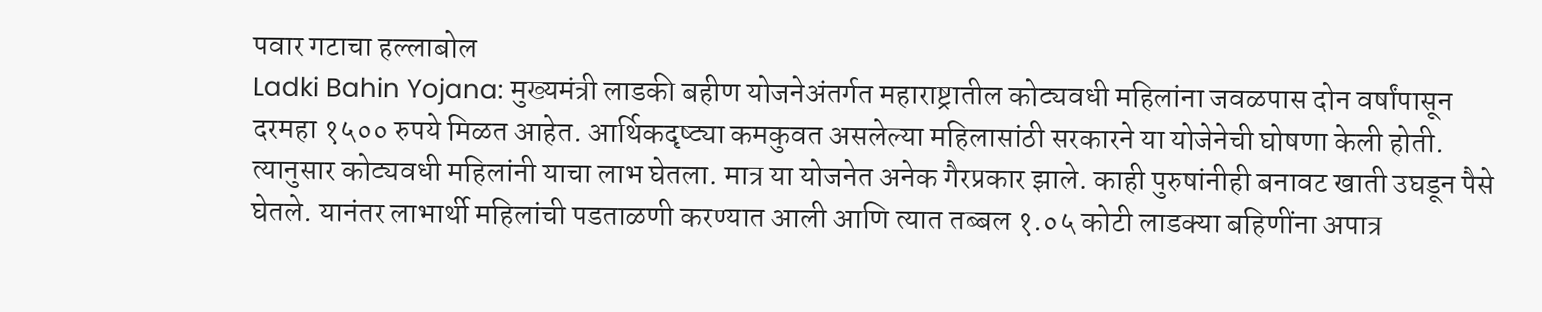पवार गटाचा हल्लाबोल
Ladki Bahin Yojana: मुख्यमंत्री लाडकी बहीण योजनेअंतर्गत महाराष्ट्रातील कोट्यवधी महिलांना जवळपास दोन वर्षांपासून दरमहा १५०० रुपये मिळत आहेत. आर्थिकदृष्ट्या कमकुवत असलेल्या महिलासांठी सरकारने या योजेनेची घोषणा केली होती. त्यानुसार कोट्यवधी महिलांनी याचा लाभ घेतला. मात्र या योजनेत अनेक गैरप्रकार झाले. काही पुरुषांनीही बनावट खाती उघडून पैसे घेतले. यानंतर लाभार्थी महिलांची पडताळणी करण्यात आली आणि त्यात तब्बल १.०५ कोटी लाडक्या बहिणींना अपात्र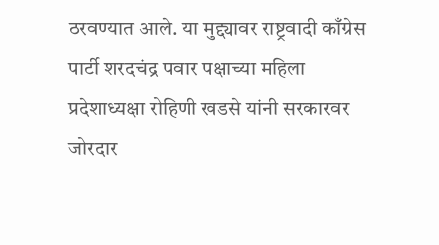ठरवण्यात आले. या मुद्द्यावर राष्ट्रवादी काँग्रेस पार्टी शरदचंद्र पवार पक्षाच्या महिला प्रदेशाध्यक्षा रोहिणी खडसे यांनी सरकारवर जोरदार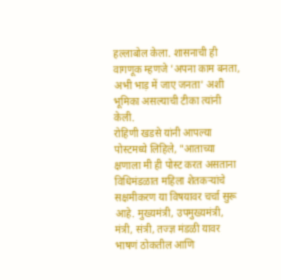हल्लाबोल केला. शासनाची ही वागणूक म्हणजे 'अपना काम बनता, अभी भाड़ में जाए जनता' अशी भूमिका असल्याची टीका त्यांनी केली.
रोहिणी खडसे यांनी आपल्या पोस्टमध्ये लिहिले, "आताच्या क्षणाला मी ही पोस्ट करत असताना विधिमंडळात महिला शेतकऱ्यांचे सक्षमीकरण या विषयावर चर्चा सुरू आहे. मुख्यमंत्री, उपमुख्यमंत्री, मंत्री, संत्री, तज्ज्ञ मंडळी यावर भाषणं ठोकतील आणि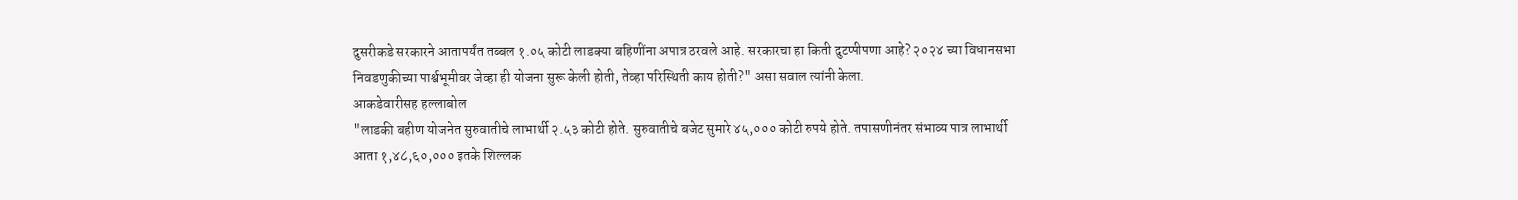दुसरीकडे सरकारने आतापर्यंत तब्बल १.०५ कोटी लाडक्या बहिणींना अपात्र ठरवले आहे. सरकारचा हा किती दुटप्पीपणा आहे? २०२४ च्या विधानसभा निवडणुकीच्या पार्श्वभूमीवर जेव्हा ही योजना सुरू केली होती, तेव्हा परिस्थिती काय होती?" असा सवाल त्यांनी केला.
आकडेवारीसह हल्लाबोल
"लाडकी बहीण योजनेत सुरुवातीचे लाभार्थी २.५३ कोटी होते. सुरुवातीचे बजेट सुमारे ४५,००० कोटी रुपये होते. तपासणीनंतर संभाव्य पात्र लाभार्थी आता १,४८,६०,००० इतके शिल्लक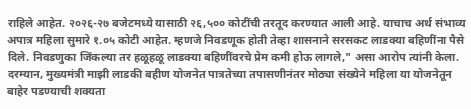राहिले आहेत. २०२६-२७ बजेटमध्ये यासाठी २६,५०० कोटींची तरतूद करण्यात आली आहे. याचाच अर्थ संभाव्य अपात्र महिला सुमारे १.०५ कोटी आहेत. म्हणजे निवडणूक होती तेव्हा शासनाने सरसकट लाडक्या बहिणींना पैसे दिले. निवडणुका जिंकल्या तर हळूहळू लाडक्या बहिणींवरचे प्रेम कमी होऊ लागले," असा आरोप त्यांनी केला.
दरम्यान, मुख्यमंत्री माझी लाडकी बहीण योजनेत पात्रतेच्या तपासणीनंतर मोठ्या संख्येने महिला या योजनेतून बाहेर पडण्याची शक्यता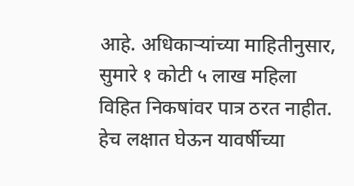आहे. अधिकाऱ्यांच्या माहितीनुसार, सुमारे १ कोटी ५ लाख महिला विहित निकषांवर पात्र ठरत नाहीत. हेच लक्षात घेऊन यावर्षीच्या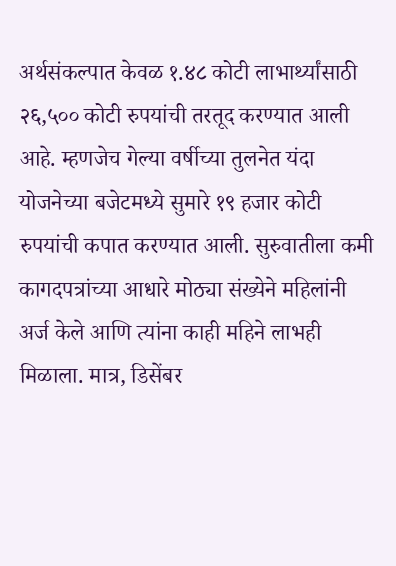अर्थसंकल्पात केवळ १.४८ कोटी लाभार्थ्यांसाठी २६,५०० कोटी रुपयांची तरतूद करण्यात आली आहे. म्हणजेच गेल्या वर्षीच्या तुलनेत यंदा योजनेच्या बजेटमध्ये सुमारे १९ हजार कोटी रुपयांची कपात करण्यात आली. सुरुवातीला कमी कागदपत्रांच्या आधारे मोठ्या संख्येने महिलांनी अर्ज केले आणि त्यांना काही महिने लाभही मिळाला. मात्र, डिसेंबर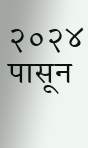२०२४ पासून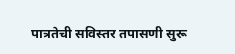पात्रतेची सविस्तर तपासणी सुरू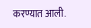करण्यात आली.